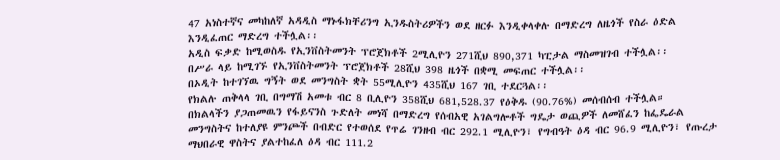47 አነስተኛና መካከለኛ አዳዲስ ማኑፋክቸሪንግ ኢንዱስትሪዎችን ወደ ዘርፉ እንዲቀላቀሉ በማድረግ ለዜጎች የስራ ዕድል እንዲፈጠር ማድረግ ተችሏል፡፡
አዲስ ፍቃድ ከሚወስዱ የኢንቨስትመንት ፕሮጀክቶች 2ሚሊዮን 271ሺህ 890,371 ካፒታል ማስመዝገብ ተችሏል፡፡
በሥራ ላይ ከሚገኙ የኢንቨስትመንት ፕሮጀክቶች 28ሺህ 398 ዜጎች በቋሚ መፍጠር ተችሏል፡፡
በኦዲት ከተገኘዉ ግኝት ወደ መንግስት ቋት 55ሚሊዮን 435ሺህ 167 ገቢ ተደርጓል፡፡
የክልሉ ጠቅላላ ገቢ በግማሽ አመቱ ብር 8 ቢሊዮን 358ሺህ 681,528.37 የዕቅዱ (90.76%) መሰብሰብ ተችሏል።
በክልላችን ያጋጠመዉን የፋይናንስ ጉድለት መነሻ በማድረግ የሰብአዊ አገልግሎቶች ግዴታ ወጪዎች ለመሸፈን ከፌዴራል መንግስትና ከተለያዩ ምንጮች በብድር የተወሰደ የጥሬ ገንዘብ ብር 292.1 ሚሊዮን፣ የግብዓት ዕዳ ብር 96.9 ሚሊዮን፣ የጡረታ ማህበራዊ ዋስትና ያልተከፈለ ዕዳ ብር 111.2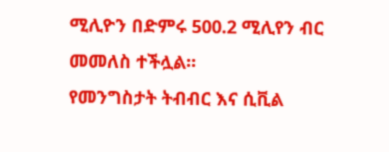ሚሊዮን በድምሩ 500.2 ሚሊየን ብር መመለስ ተችሏል፡፡
የመንግስታት ትብብር እና ሲቪል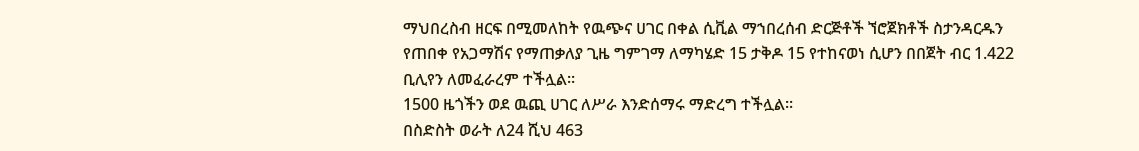ማህበረስብ ዘርፍ በሚመለከት የዉጭና ሀገር በቀል ሲቪል ማኀበረሰብ ድርጅቶች ኘሮጀክቶች ስታንዳርዱን የጠበቀ የአጋማሽና የማጠቃለያ ጊዜ ግምገማ ለማካሄድ 15 ታቅዶ 15 የተከናወነ ሲሆን በበጀት ብር 1.422 ቢሊየን ለመፈራረም ተችሏል፡፡
1500 ዜጎችን ወደ ዉጪ ሀገር ለሥራ እንድሰማሩ ማድረግ ተችሏል፡፡
በስድስት ወራት ለ24 ሺህ 463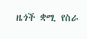ዜጎች ቋሚ የስራ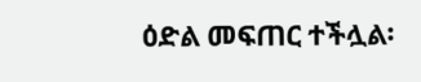ዕድል መፍጠር ተችሏል፡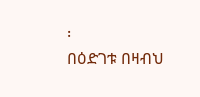፡
በዕድገቱ በዛብህ